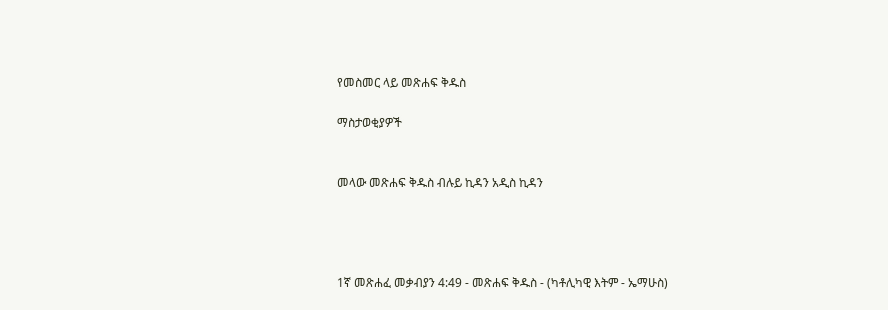የመስመር ላይ መጽሐፍ ቅዱስ

ማስታወቂያዎች


መላው መጽሐፍ ቅዱስ ብሉይ ኪዳን አዲስ ኪዳን




1ኛ መጽሐፈ መቃብያን 4:49 - መጽሐፍ ቅዱስ - (ካቶሊካዊ እትም - ኤማሁስ)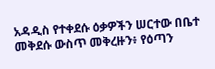አዳዲስ የተቀደሱ ዕቃዎችን ሠርተው በቤተ መቅደሱ ውስጥ መቅረዙን፥ የዕጣን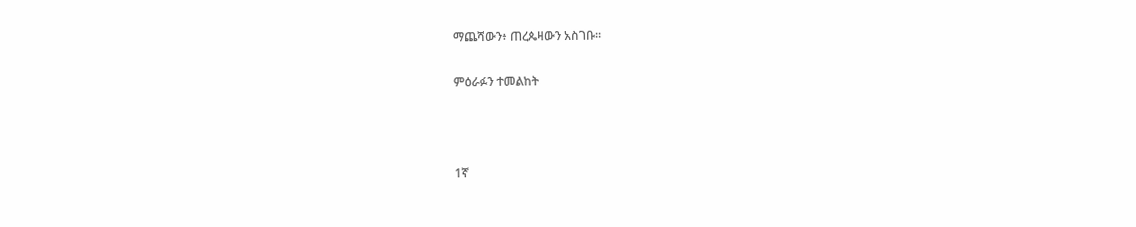ማጨሻውን፥ ጠረጴዛውን አስገቡ።

ምዕራፉን ተመልከት



1ኛ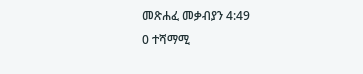መጽሐፈ መቃብያን 4:49
0 ተሻማሚ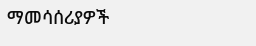ማመሳሰሪያዎች